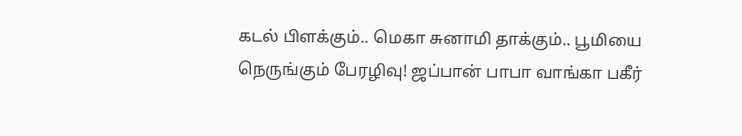கடல் பிளக்கும்.. மெகா சுனாமி தாக்கும்.. பூமியை நெருங்கும் பேரழிவு! ஜப்பான் பாபா வாங்கா பகீர்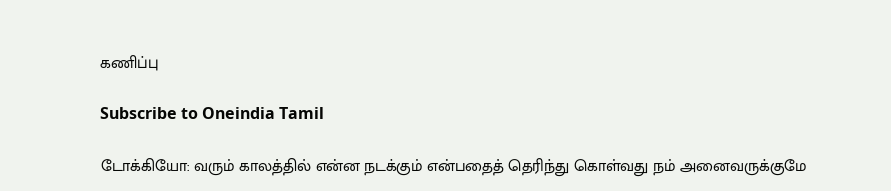கணிப்பு

Subscribe to Oneindia Tamil

டோக்கியோ: வரும் காலத்தில் என்ன நடக்கும் என்பதைத் தெரிந்து கொள்வது நம் அனைவருக்குமே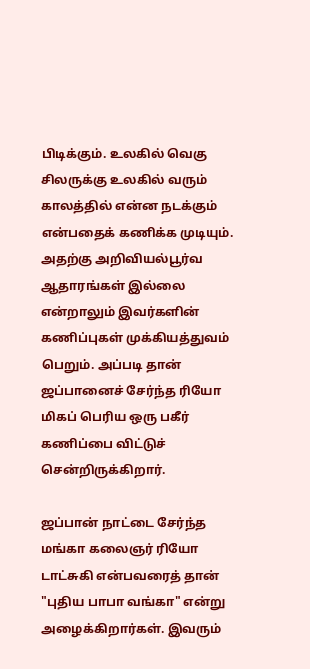பிடிக்கும். உலகில் வெகு சிலருக்கு உலகில் வரும் காலத்தில் என்ன நடக்கும் என்பதைக் கணிக்க முடியும். அதற்கு அறிவியல்பூர்வ ஆதாரங்கள் இல்லை என்றாலும் இவர்களின் கணிப்புகள் முக்கியத்துவம் பெறும். அப்படி தான் ஜப்பானைச் சேர்ந்த ரியோ மிகப் பெரிய ஒரு பகீர் கணிப்பை விட்டுச் சென்றிருக்கிறார்.

ஜப்பான் நாட்டை சேர்ந்த மங்கா கலைஞர் ரியோ டாட்சுகி என்பவரைத் தான் "புதிய பாபா வங்கா" என்று அழைக்கிறார்கள். இவரும்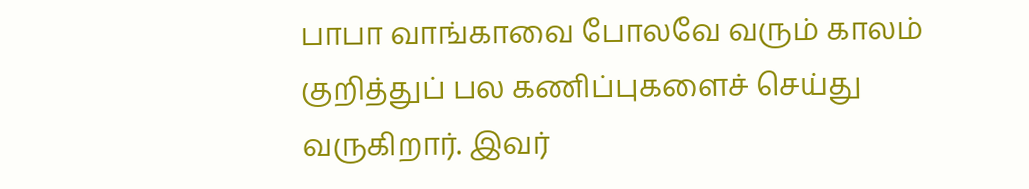பாபா வாங்காவை போலவே வரும் காலம் குறித்துப் பல கணிப்புகளைச் செய்து வருகிறார். இவர்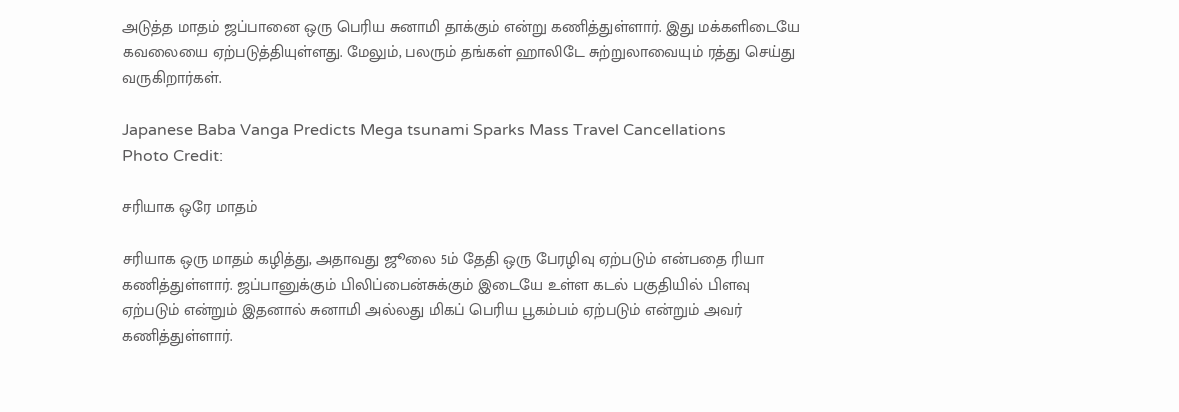அடுத்த மாதம் ஜப்பானை ஒரு பெரிய சுனாமி தாக்கும் என்று கணித்துள்ளார். இது மக்களிடையே கவலையை ஏற்படுத்தியுள்ளது. மேலும், பலரும் தங்கள் ஹாலிடே சுற்றுலாவையும் ரத்து செய்து வருகிறார்கள்.

Japanese Baba Vanga Predicts Mega tsunami Sparks Mass Travel Cancellations
Photo Credit:

சரியாக ஒரே மாதம்

சரியாக ஒரு மாதம் கழித்து, அதாவது ஜூலை 5ம் தேதி ஒரு பேரழிவு ஏற்படும் என்பதை ரியா கணித்துள்ளார். ஜப்பானுக்கும் பிலிப்பைன்சுக்கும் இடையே உள்ள கடல் பகுதியில் பிளவு ஏற்படும் என்றும் இதனால் சுனாமி அல்லது மிகப் பெரிய பூகம்பம் ஏற்படும் என்றும் அவர் கணித்துள்ளார்.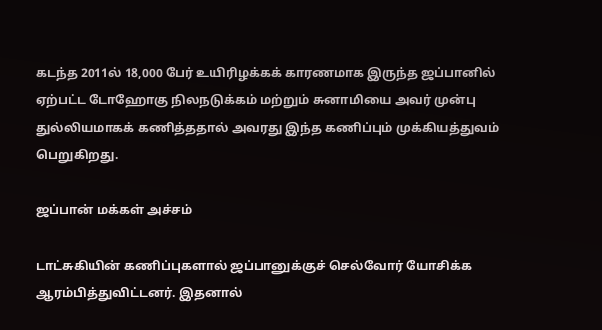கடந்த 2011ல் 18,000 பேர் உயிரிழக்கக் காரணமாக இருந்த ஜப்பானில் ஏற்பட்ட டோஹோகு நிலநடுக்கம் மற்றும் சுனாமியை அவர் முன்பு துல்லியமாகக் கணித்ததால் அவரது இந்த கணிப்பும் முக்கியத்துவம் பெறுகிறது.

ஜப்பான் மக்கள் அச்சம்

டாட்சுகியின் கணிப்புகளால் ஜப்பானுக்குச் செல்வோர் யோசிக்க ஆரம்பித்துவிட்டனர். இதனால்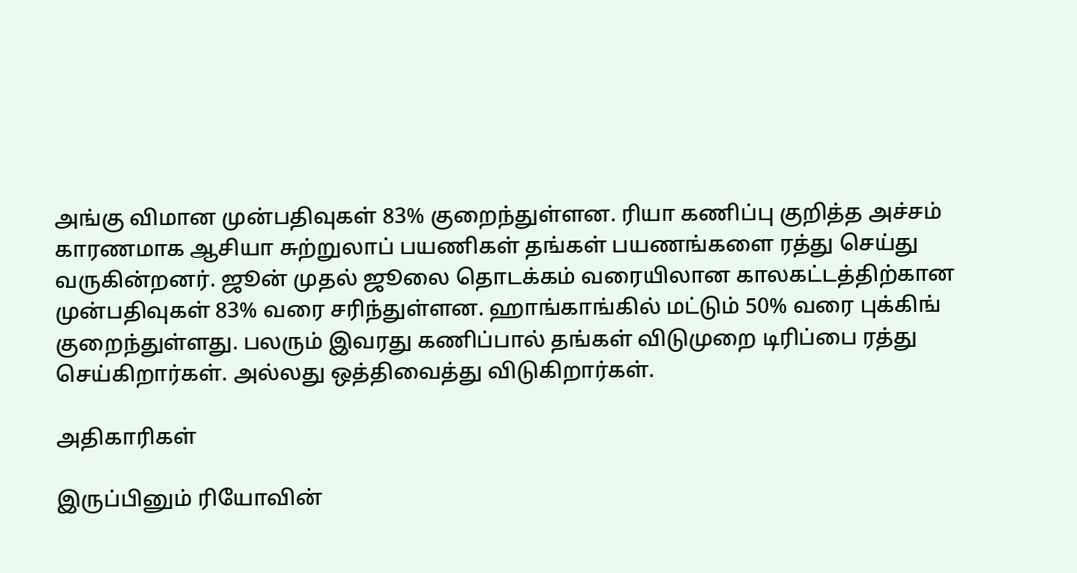அங்கு விமான முன்பதிவுகள் 83% குறைந்துள்ளன. ரியா கணிப்பு குறித்த அச்சம் காரணமாக ஆசியா சுற்றுலாப் பயணிகள் தங்கள் பயணங்களை ரத்து செய்து வருகின்றனர். ஜூன் முதல் ஜூலை தொடக்கம் வரையிலான காலகட்டத்திற்கான முன்பதிவுகள் 83% வரை சரிந்துள்ளன. ஹாங்காங்கில் மட்டும் 50% வரை புக்கிங் குறைந்துள்ளது. பலரும் இவரது கணிப்பால் தங்கள் விடுமுறை டிரிப்பை ரத்து செய்கிறார்கள். அல்லது ஒத்திவைத்து விடுகிறார்கள்.

அதிகாரிகள்

இருப்பினும் ரியோவின்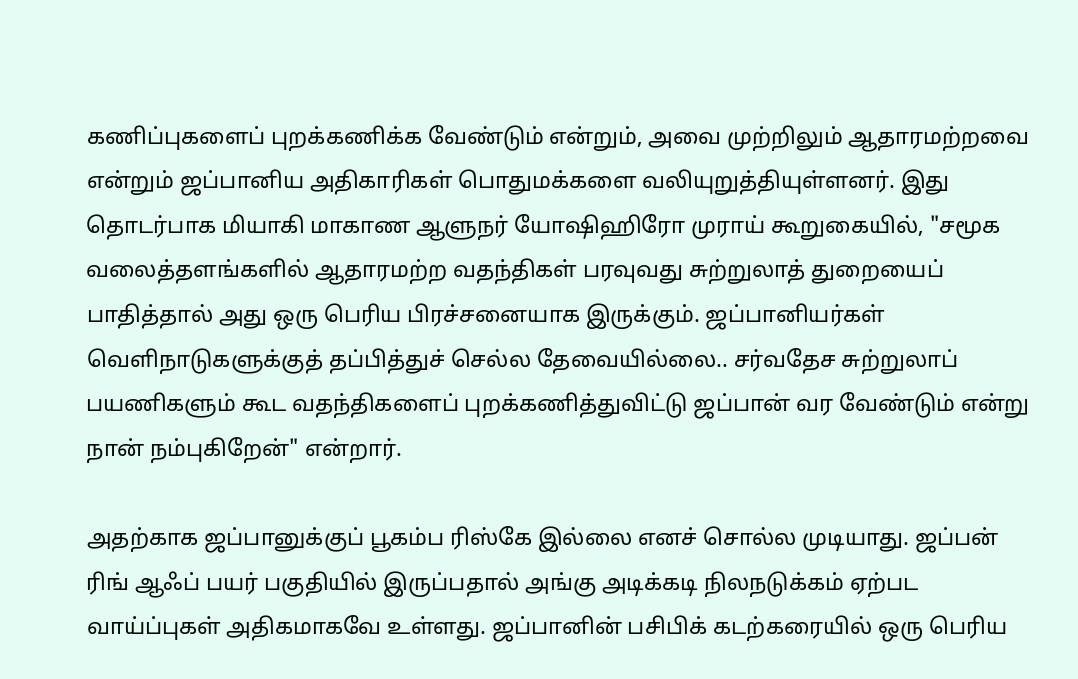கணிப்புகளைப் புறக்கணிக்க வேண்டும் என்றும், அவை முற்றிலும் ஆதாரமற்றவை என்றும் ஜப்பானிய அதிகாரிகள் பொதுமக்களை வலியுறுத்தியுள்ளனர். இது தொடர்பாக மியாகி மாகாண ஆளுநர் யோஷிஹிரோ முராய் கூறுகையில், "சமூக வலைத்தளங்களில் ஆதாரமற்ற வதந்திகள் பரவுவது சுற்றுலாத் துறையைப் பாதித்தால் அது ஒரு பெரிய பிரச்சனையாக இருக்கும். ஜப்பானியர்கள் வெளிநாடுகளுக்குத் தப்பித்துச் செல்ல தேவையில்லை.. சர்வதேச சுற்றுலாப் பயணிகளும் கூட வதந்திகளைப் புறக்கணித்துவிட்டு ஜப்பான் வர வேண்டும் என்று நான் நம்புகிறேன்" என்றார்.

அதற்காக ஜப்பானுக்குப் பூகம்ப ரிஸ்கே இல்லை எனச் சொல்ல முடியாது. ஜப்பன் ரிங் ஆஃப் பயர் பகுதியில் இருப்பதால் அங்கு அடிக்கடி நிலநடுக்கம் ஏற்பட வாய்ப்புகள் அதிகமாகவே உள்ளது. ஜப்பானின் பசிபிக் கடற்கரையில் ஒரு பெரிய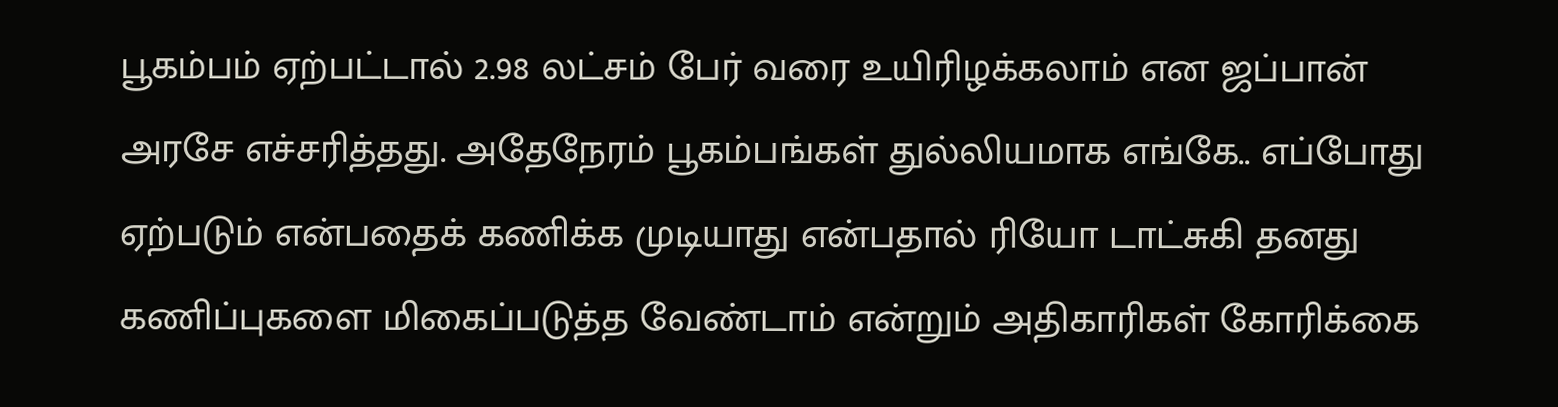பூகம்பம் ஏற்பட்டால் 2.98 லட்சம் பேர் வரை உயிரிழக்கலாம் என ஜப்பான் அரசே எச்சரித்தது. அதேநேரம் பூகம்பங்கள் துல்லியமாக எங்கே.. எப்போது ஏற்படும் என்பதைக் கணிக்க முடியாது என்பதால் ரியோ டாட்சுகி தனது கணிப்புகளை மிகைப்படுத்த வேண்டாம் என்றும் அதிகாரிகள் கோரிக்கை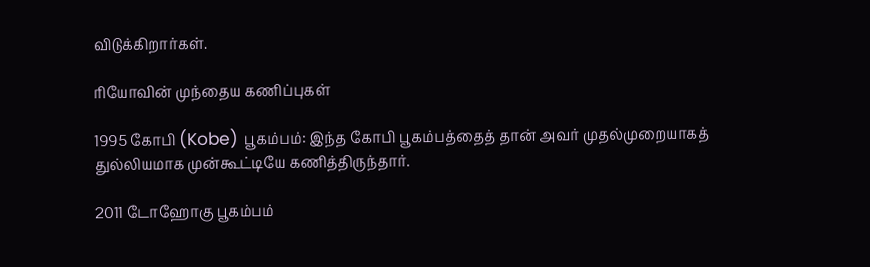விடுக்கிறார்கள்.

ரியோவின் முந்தைய கணிப்புகள்

1995 கோபி (Kobe) பூகம்பம்: இந்த கோபி பூகம்பத்தைத் தான் அவர் முதல்முறையாகத் துல்லியமாக முன்கூட்டியே கணித்திருந்தார்.

2011 டோஹோகு பூகம்பம்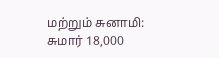மற்றும் சுனாமி: சுமார் 18,000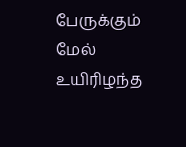பேருக்கும் மேல் உயிரிழந்த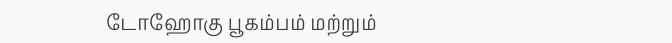டோஹோகு பூகம்பம் மற்றும்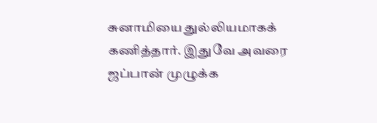சுனாமியை துல்லியமாகக் கணித்தார். இதுவே அவரை ஜப்பான் முழுக்க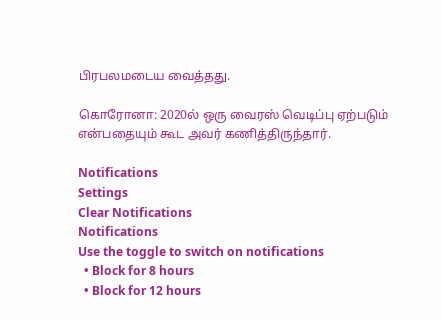பிரபலமடைய வைத்தது.

கொரோனா: 2020ல் ஒரு வைரஸ் வெடிப்பு ஏற்படும் என்பதையும் கூட அவர் கணித்திருந்தார்.

Notifications
Settings
Clear Notifications
Notifications
Use the toggle to switch on notifications
  • Block for 8 hours
  • Block for 12 hours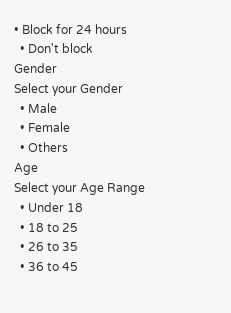• Block for 24 hours
  • Don't block
Gender
Select your Gender
  • Male
  • Female
  • Others
Age
Select your Age Range
  • Under 18
  • 18 to 25
  • 26 to 35
  • 36 to 45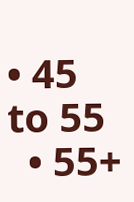• 45 to 55
  • 55+